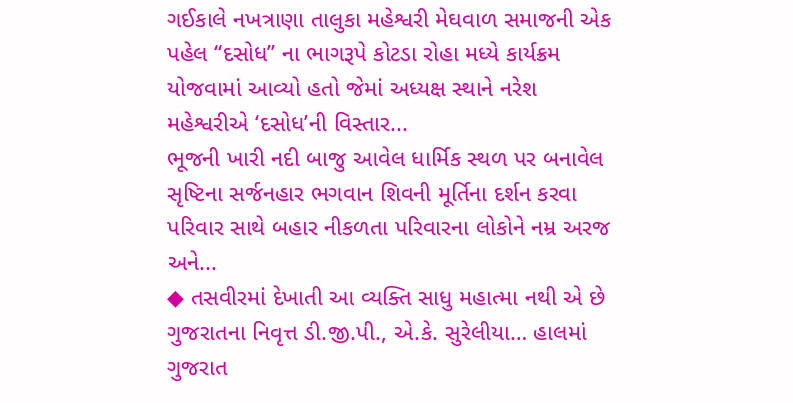ગઈકાલે નખત્રાણા તાલુકા મહેશ્વરી મેઘવાળ સમાજની એક પહેલ “દસોધ” ના ભાગરૂપે કોટડા રોહા મધ્યે કાર્યક્રમ યોજવામાં આવ્યો હતો જેમાં અધ્યક્ષ સ્થાને નરેશ મહેશ્વરીએ ‘દસોધ’ની વિસ્તાર...
ભૂજની ખારી નદી બાજુ આવેલ ધાર્મિક સ્થળ પર બનાવેલ સૃષ્ટિના સર્જનહાર ભગવાન શિવની મૂર્તિના દર્શન કરવા પરિવાર સાથે બહાર નીકળતા પરિવારના લોકોને નમ્ર અરજ અને...
◆ તસવીરમાં દેખાતી આ વ્યક્તિ સાધુ મહાત્મા નથી એ છે ગુજરાતના નિવૃત્ત ડી.જી.પી., એ.કે. સુરેલીયા… હાલમાં ગુજરાત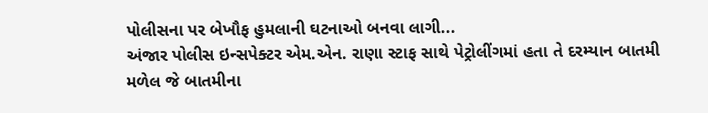પોલીસના પર બેખૌફ હુમલાની ઘટનાઓ બનવા લાગી...
અંજાર પોલીસ ઇન્સપેક્ટર એમ.એન. રાણા સ્ટાફ સાથે પેટ્રોલીંગમાં હતા તે દરમ્યાન બાતમી મળેલ જે બાતમીના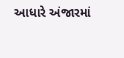આધારે અંજારમાં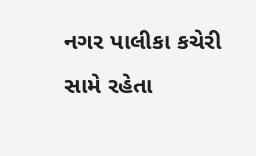નગર પાલીકા કચેરી સામે રહેતા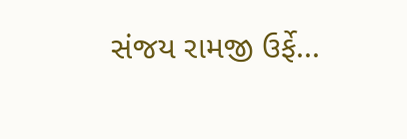સંજય રામજી ઉર્ફે...